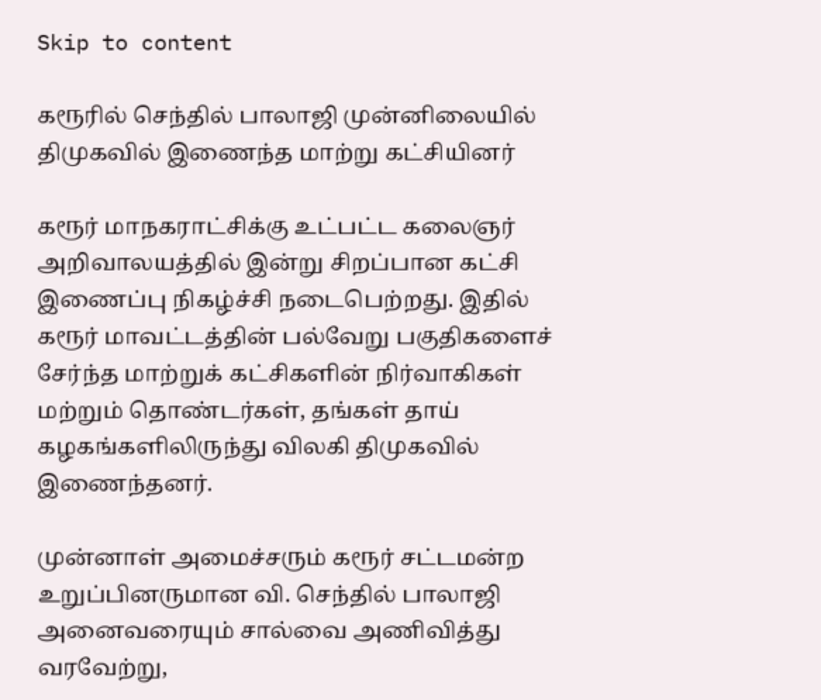Skip to content

கரூரில் செந்தில் பாலாஜி முன்னிலையில் திமுகவில் இணைந்த மாற்று கட்சியினர்

கரூர் மாநகராட்சிக்கு உட்பட்ட கலைஞர் அறிவாலயத்தில் இன்று சிறப்பான கட்சி இணைப்பு நிகழ்ச்சி நடைபெற்றது. இதில் கரூர் மாவட்டத்தின் பல்வேறு பகுதிகளைச் சேர்ந்த மாற்றுக் கட்சிகளின் நிர்வாகிகள் மற்றும் தொண்டர்கள், தங்கள் தாய் கழகங்களிலிருந்து விலகி திமுகவில் இணைந்தனர்.

முன்னாள் அமைச்சரும் கரூர் சட்டமன்ற உறுப்பினருமான வி. செந்தில் பாலாஜி அனைவரையும் சால்வை அணிவித்து வரவேற்று,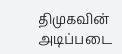திமுகவின் அடிப்படை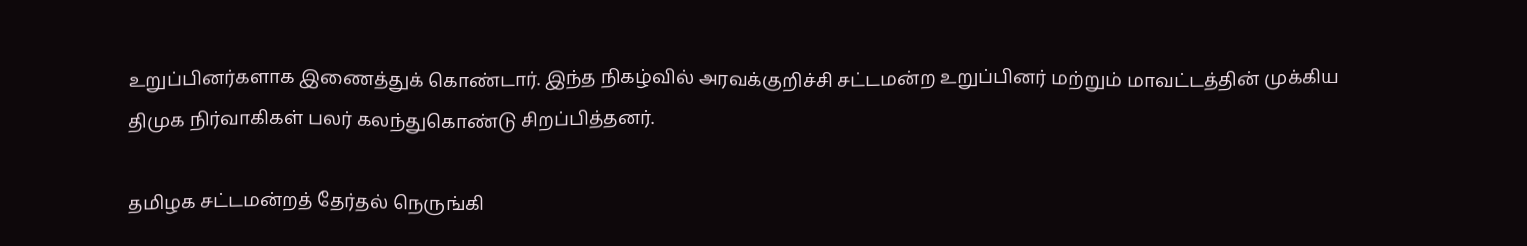உறுப்பினர்களாக இணைத்துக் கொண்டார். இந்த நிகழ்வில் அரவக்குறிச்சி சட்டமன்ற உறுப்பினர் மற்றும் மாவட்டத்தின் முக்கிய திமுக நிர்வாகிகள் பலர் கலந்துகொண்டு சிறப்பித்தனர்.

தமிழக சட்டமன்றத் தேர்தல் நெருங்கி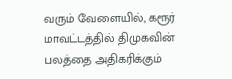வரும் வேளையில், கரூர் மாவட்டத்தில் திமுகவின் பலத்தை அதிகரிக்கும்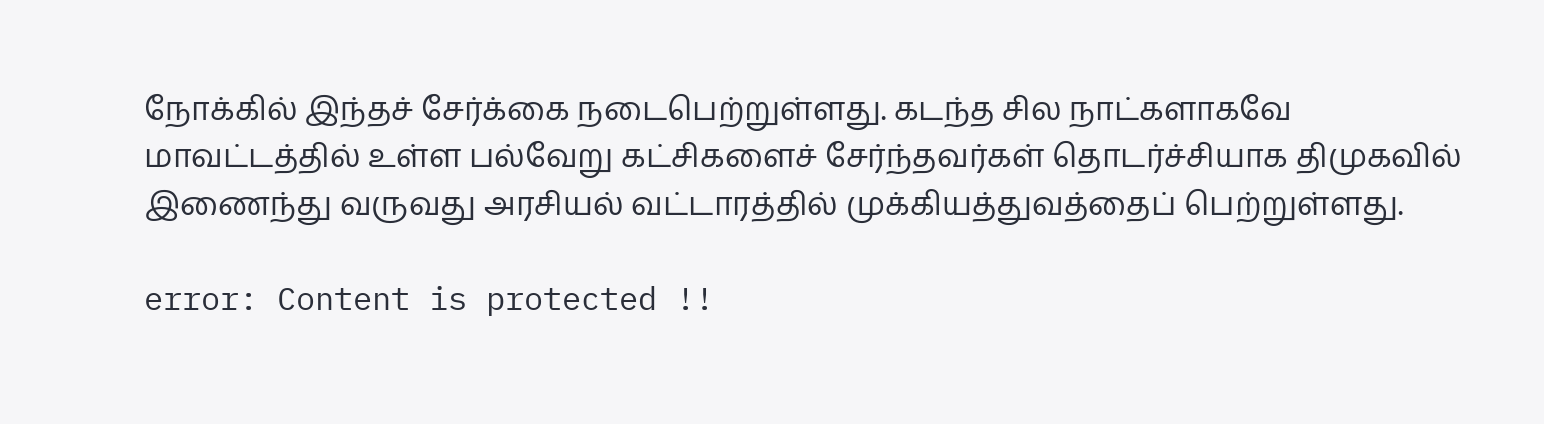நோக்கில் இந்தச் சேர்க்கை நடைபெற்றுள்ளது. கடந்த சில நாட்களாகவே மாவட்டத்தில் உள்ள பல்வேறு கட்சிகளைச் சேர்ந்தவர்கள் தொடர்ச்சியாக திமுகவில் இணைந்து வருவது அரசியல் வட்டாரத்தில் முக்கியத்துவத்தைப் பெற்றுள்ளது.

error: Content is protected !!